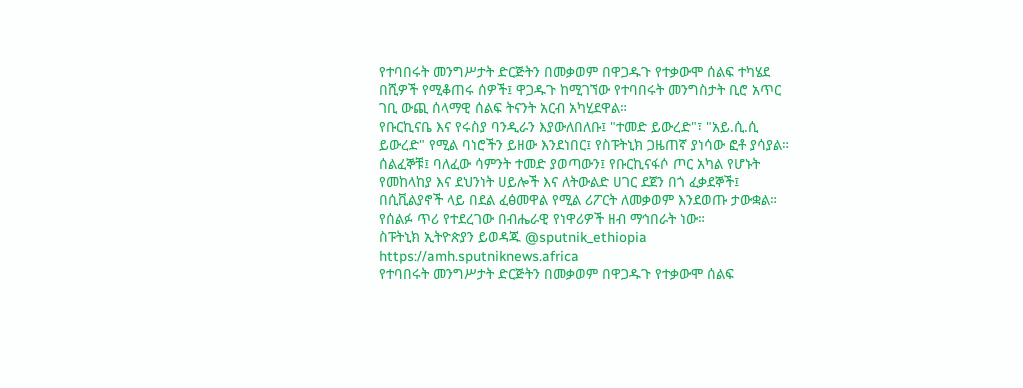የተባበሩት መንግሥታት ድርጅትን በመቃወም በዋጋዱጉ የተቃውሞ ሰልፍ ተካሄደ
በሺዎች የሚቆጠሩ ሰዎች፤ ዋጋዱጉ ከሚገኘው የተባበሩት መንግስታት ቢሮ አጥር ገቢ ውጪ ሰላማዊ ሰልፍ ትናንት አርብ አካሂደዋል።
የቡርኪናቤ እና የሩስያ ባንዲራን እያውለበለቡ፤ "ተመድ ይውረድ"፣ "አይ.ሲ.ሲ ይውረድ" የሚል ባነሮችን ይዘው እንደነበር፤ የስፑትኒክ ጋዜጠኛ ያነሳው ፎቶ ያሳያል።
ሰልፈኞቹ፤ ባለፈው ሳምንት ተመድ ያወጣውን፤ የቡርኪናፋሶ ጦር አካል የሆኑት የመከላከያ እና ደህንነት ሀይሎች እና ለትውልድ ሀገር ደጀን በጎ ፈቃደኞች፤ በሲቪልያኖች ላይ በደል ፈፅመዋል የሚል ሪፖርት ለመቃወም እንደወጡ ታውቋል።
የሰልፉ ጥሪ የተደረገው በብሔራዊ የነዋሪዎች ዘብ ማኅበራት ነው።
ስፑትኒክ ኢትዮጵያን ይወዳጁ @sputnik_ethiopia
https://amh.sputniknews.africa
የተባበሩት መንግሥታት ድርጅትን በመቃወም በዋጋዱጉ የተቃውሞ ሰልፍ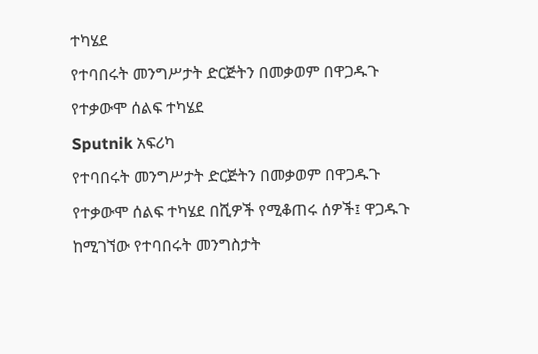ተካሄደ
የተባበሩት መንግሥታት ድርጅትን በመቃወም በዋጋዱጉ የተቃውሞ ሰልፍ ተካሄደ
Sputnik አፍሪካ
የተባበሩት መንግሥታት ድርጅትን በመቃወም በዋጋዱጉ የተቃውሞ ሰልፍ ተካሄደ በሺዎች የሚቆጠሩ ሰዎች፤ ዋጋዱጉ ከሚገኘው የተባበሩት መንግስታት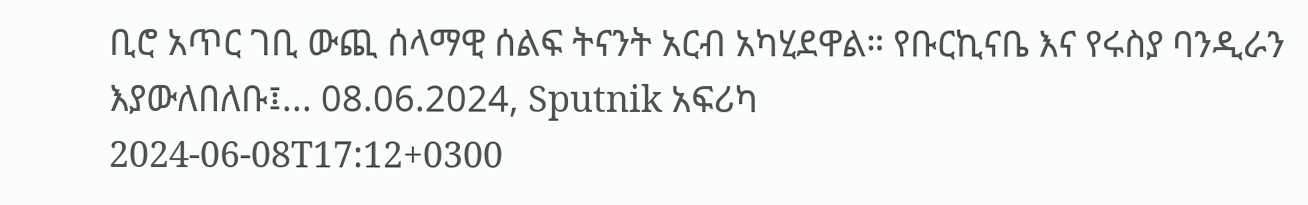ቢሮ አጥር ገቢ ውጪ ሰላማዊ ሰልፍ ትናንት አርብ አካሂደዋል። የቡርኪናቤ እና የሩስያ ባንዲራን እያውለበለቡ፤... 08.06.2024, Sputnik አፍሪካ
2024-06-08T17:12+0300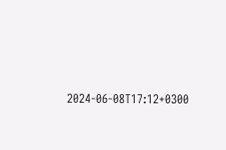2024-06-08T17:12+0300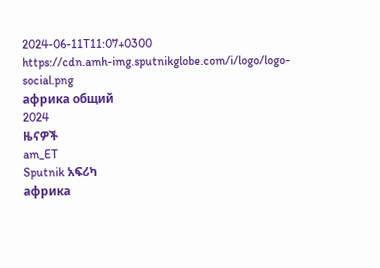2024-06-11T11:07+0300
https://cdn.amh-img.sputnikglobe.com/i/logo/logo-social.png
африка общий
2024
ዜናዎች
am_ET
Sputnik አፍሪካ
африка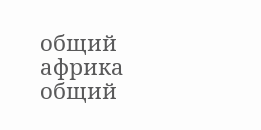общий
африка общий